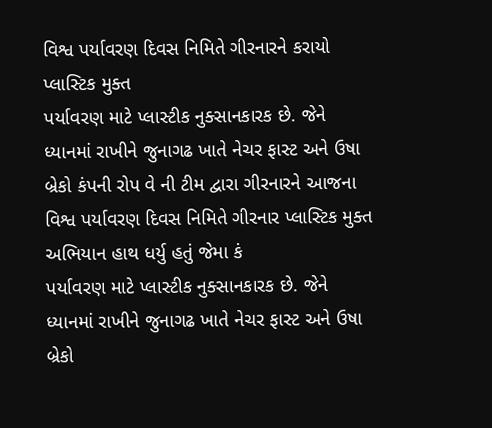વિશ્વ પર્યાવરણ દિવસ નિમિતે ગીરનારને કરાયો પ્લાસ્ટિક મુક્ત
પર્યાવરણ માટે પ્લાસ્ટીક નુક્સાનકારક છે. જેને ધ્યાનમાં રાખીને જુનાગઢ ખાતે નેચર ફાસ્ટ અને ઉષા બ્રેકો કંપની રોપ વે ની ટીમ દ્વારા ગીરનારને આજના વિશ્વ પર્યાવરણ દિવસ નિમિતે ગીરનાર પ્લાસ્ટિક મુક્ત અભિયાન હાથ ધર્યુ હતું જેમા કં
પર્યાવરણ માટે પ્લાસ્ટીક નુક્સાનકારક છે. જેને ધ્યાનમાં રાખીને જુનાગઢ ખાતે નેચર ફાસ્ટ અને ઉષા બ્રેકો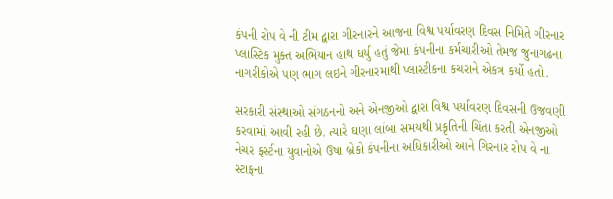કંપની રોપ વે ની ટીમ દ્વારા ગીરનારને આજના વિશ્વ પર્યાવરણ દિવસ નિમિતે ગીરનાર પ્લાસ્ટિક મુક્ત અભિયાન હાથ ધર્યુ હતું જેમા કંપનીના કર્મચારીઓ તેમજ જુનાગઢના નાગરીકોએ પણ ભાગ લઇને ગીરનારમાથી પ્લાસ્ટીકના કચરાને એકત્ર કર્યો હતો.

સરકારી સંસ્થાઓ સંગઠનનો અને એનજીઓ દ્વારા વિશ્વ પર્યાવરણ દિવસની ઉજવણી કરવામાં આવી રહી છે. ત્યારે ઘણા લાંબા સમયથી પ્રકૃતિની ચિંતા કરતી એનજીઓ નેચર ફર્સ્ટના યુવાનોએ ઉષા બ્રેકો કંપનીના અધિકારીઓ આને ગિરનાર રોપ વે ના સ્ટાફના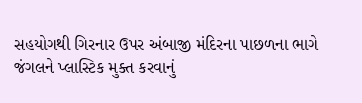સહયોગથી ગિરનાર ઉપર અંબાજી મંદિરના પાછળના ભાગે જંગલને પ્લાસ્ટિક મુક્ત કરવાનું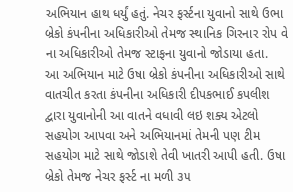અભિયાન હાથ ધર્યું હતું. નેચર ફર્સ્ટના યુવાનો સાથે ઉભા બ્રેકો કંપનીના અધિકારીઓ તેમજ સ્થાનિક ગિરનાર રોપ વે ના અધિકારીઓ તેમજ સ્ટાફના યુવાનો જોડાયા હતા.
આ અભિયાન માટે ઉષા બ્રેકો કંપનીના અધિકારીઓ સાથે વાતચીત કરતા કંપનીના અધિકારી દીપકભાઈ કપલીશ દ્વારા યુવાનોની આ વાતને વધાવી લઇ શક્ય એટલો સહયોગ આપવા અને અભિયાનમાં તેમની પણ ટીમ સહયોગ માટે સાથે જોડાશે તેવી ખાતરી આપી હતી. ઉષા બ્રેકો તેમજ નેચર ફર્સ્ટ ના મળી ૩૫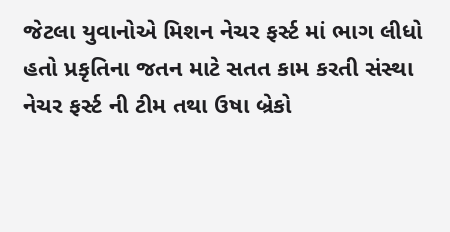જેટલા યુવાનોએ મિશન નેચર ફર્સ્ટ માં ભાગ લીધો હતો પ્રકૃતિના જતન માટે સતત કામ કરતી સંસ્થા નેચર ફર્સ્ટ ની ટીમ તથા ઉષા બ્રેકો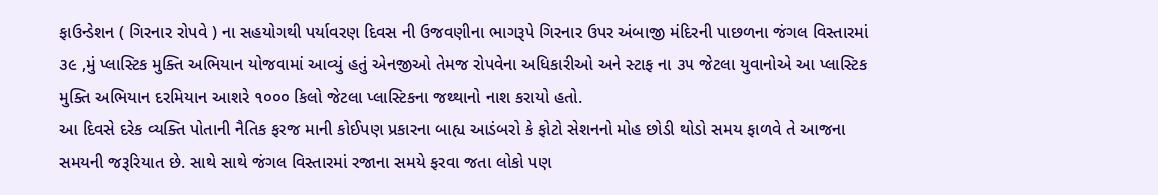ફાઉન્ડેશન ( ગિરનાર રોપવે ) ના સહયોગથી પર્યાવરણ દિવસ ની ઉજવણીના ભાગરૂપે ગિરનાર ઉપર અંબાજી મંદિરની પાછળના જંગલ વિસ્તારમાં ૩૯ ,મું પ્લાસ્ટિક મુક્તિ અભિયાન યોજવામાં આવ્યું હતું એનજીઓ તેમજ રોપવેના અધિકારીઓ અને સ્ટાફ ના ૩૫ જેટલા યુવાનોએ આ પ્લાસ્ટિક મુક્તિ અભિયાન દરમિયાન આશરે ૧૦૦૦ કિલો જેટલા પ્લાસ્ટિકના જથ્થાનો નાશ કરાયો હતો.
આ દિવસે દરેક વ્યક્તિ પોતાની નૈતિક ફરજ માની કોઈપણ પ્રકારના બાહ્ય આડંબરો કે ફોટો સેશનનો મોહ છોડી થોડો સમય ફાળવે તે આજના સમયની જરૂરિયાત છે. સાથે સાથે જંગલ વિસ્તારમાં રજાના સમયે ફરવા જતા લોકો પણ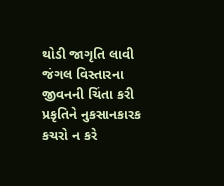થોડી જાગૃતિ લાવી જંગલ વિસ્તારના જીવનની ચિંતા કરી પ્રકૃતિને નુકસાનકારક કચરો ન કરે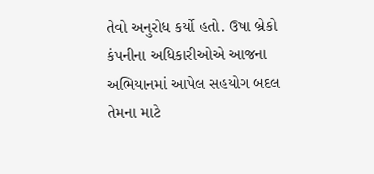તેવો અનુરોધ કર્યો હતો. ઉષા બ્રેકો કંપનીના અધિકારીઓએ આજના અભિયાનમાં આપેલ સહયોગ બદલ તેમના માટે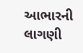આભારની લાગણી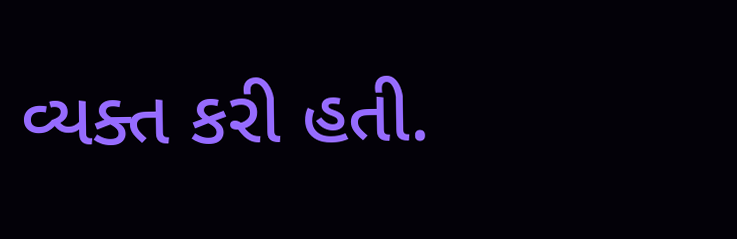વ્યક્ત કરી હતી.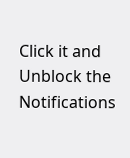Click it and Unblock the Notifications